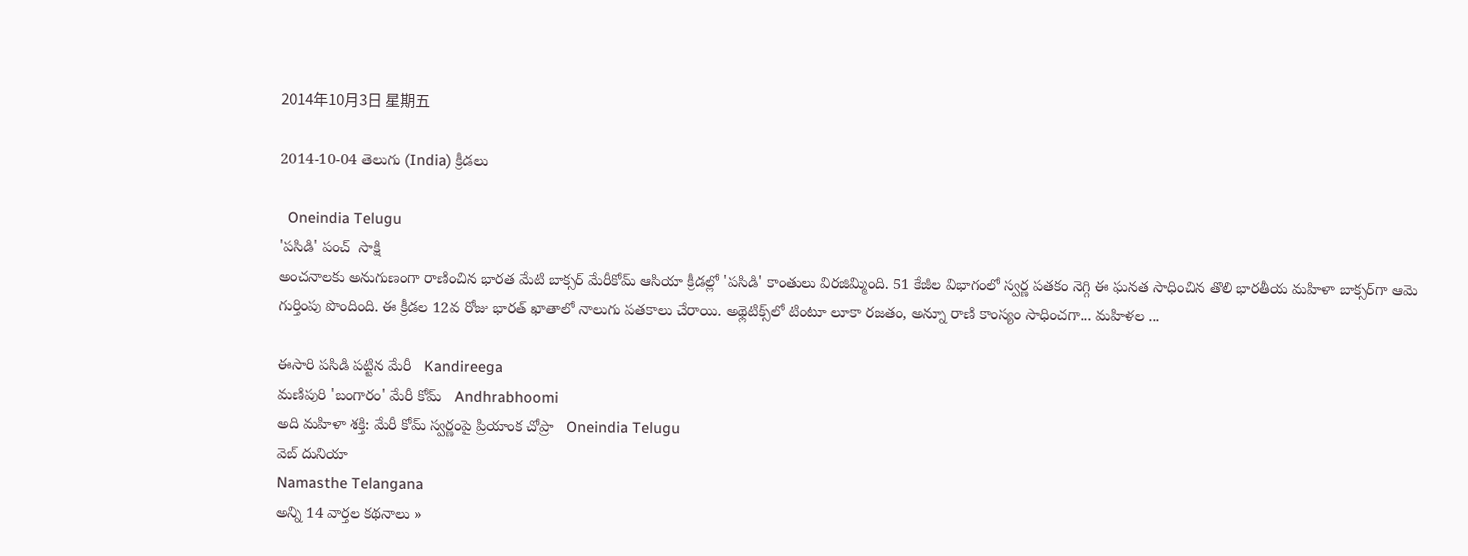2014年10月3日 星期五

2014-10-04 తెలుగు (India) క్రీడలు

  Oneindia Telugu
'పసిడి' పంచ్  సాక్షి
అంచనాలకు అనుగుణంగా రాణించిన భారత మేటి బాక్సర్ మేరీకోమ్ ఆసియా క్రీడల్లో 'పసిడి' కాంతులు విరజిమ్మింది. 51 కేజీల విభాగంలో స్వర్ణ పతకం నెగ్గి ఈ ఘనత సాధించిన తొలి భారతీయ మహిళా బాక్సర్‌గా ఆమె గుర్తింపు పొందింది. ఈ క్రీడల 12వ రోజు భారత్ ఖాతాలో నాలుగు పతకాలు చేరాయి. అథ్లెటిక్స్‌లో టింటూ లూకా రజతం, అన్నూ రాణి కాంస్యం సాధించగా... మహిళల ...

ఈసారి పసిడి పట్టిన మేరీ   Kandireega
మణిపురి 'బంగారం' మేరీ కోమ్   Andhrabhoomi
అది మహిళా శక్తి: మేరీ కోమ్ స్వర్ణంపై ప్రియాంక చోప్రా   Oneindia Telugu
వెబ్ దునియా
Namasthe Telangana
అన్ని 14 వార్తల కథనాలు »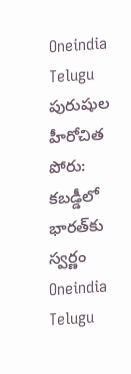Oneindia Telugu
పురుషుల హీరోచిత పోరు: కబడ్డీలో భారత్‌కు స్వర్ణం  Oneindia Telugu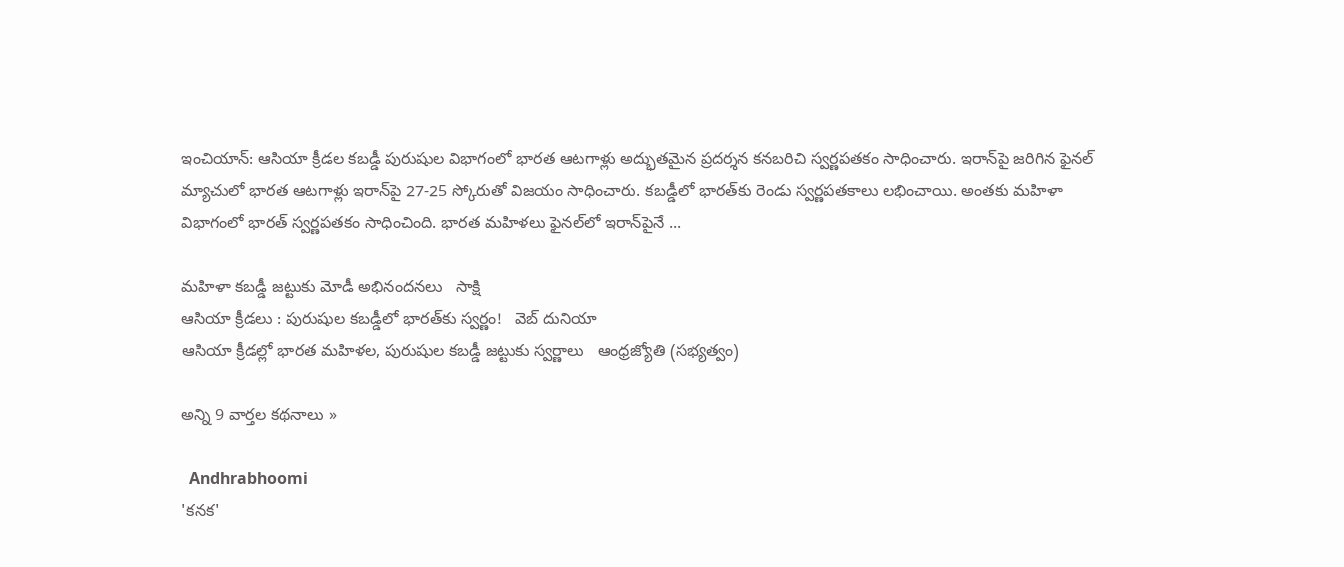ఇంచియాన్: ఆసియా క్రీడల కబడ్డీ పురుషుల విభాగంలో భారత ఆటగాళ్లు అద్భుతమైన ప్రదర్శన కనబరిచి స్వర్ణపతకం సాధించారు. ఇరాన్‌పై జరిగిన ఫైనల్ మ్యాచులో భారత ఆటగాళ్లు ఇరాన్‌పై 27-25 స్కోరుతో విజయం సాధించారు. కబడ్డీలో భారత్‌కు రెండు స్వర్ణపతకాలు లభించాయి. అంతకు మహిళా విభాగంలో భారత్ స్వర్ణపతకం సాధించింది. భారత మహిళలు ఫైనల్‌లో ఇరాన్‌పైనే ...

మహిళా కబడ్డీ జట్టుకు మోడీ అభినందనలు   సాక్షి
ఆసియా క్రీడలు : పురుషుల కబడ్డీలో భారత్‌కు స్వర్ణం!   వెబ్ దునియా
ఆసియా క్రీడల్లో భారత మహిళల, పురుషుల కబడ్డీ జట్టుకు స్వర్ణాలు   ఆంధ్రజ్యోతి (సభ్యత్వం)

అన్ని 9 వార్తల కథనాలు »

  Andhrabhoomi
'కనక'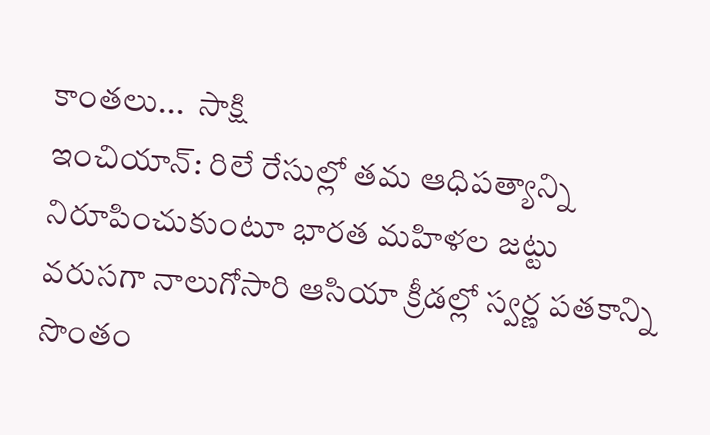కాంతలు...  సాక్షి
ఇంచియాన్: రిలే రేసుల్లో తమ ఆధిపత్యాన్ని నిరూపించుకుంటూ భారత మహిళల జట్టు వరుసగా నాలుగోసారి ఆసియా క్రీడల్లో స్వర్ణ పతకాన్ని సొంతం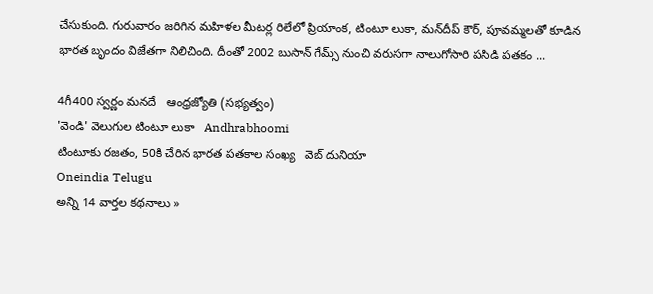చేసుకుంది. గురువారం జరిగిన మహిళల మీటర్ల రిలేలో ప్రియాంక, టింటూ లుకా, మన్‌దీప్ కౌర్, పూవమ్మలతో కూడిన భారత బృందం విజేతగా నిలిచింది. దీంతో 2002 బుసాన్ గేమ్స్ నుంచి వరుసగా నాలుగోసారి పసిడి పతకం ...

4గీ400 స్వర్ణం మనదే   ఆంధ్రజ్యోతి (సభ్యత్వం)
'వెండి' వెలుగుల టింటూ లుకా   Andhrabhoomi
టింటూకు రజతం, 50కి చేరిన భారత పతకాల సంఖ్య   వెబ్ దునియా
Oneindia Telugu
అన్ని 14 వార్తల కథనాలు »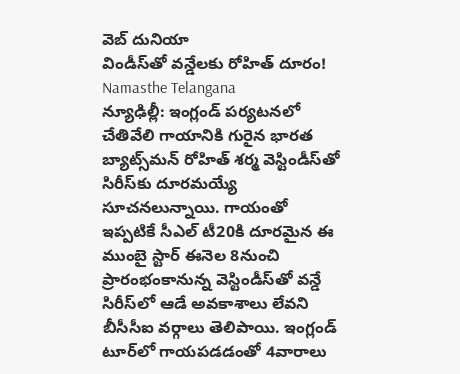వెబ్ దునియా
విండీస్‌తో వన్డేలకు రోహిత్ దూరం!  Namasthe Telangana
న్యూఢిల్లీ: ఇంగ్లండ్ పర్యటనలో చేతివేలి గాయానికి గురైన భారత బ్యాట్స్‌మన్ రోహిత్ శర్మ వెస్టిండీస్‌తో సిరీస్‌కు దూరమయ్యే సూచనలున్నాయి. గాయంతో ఇప్పటికే సీఎల్ టీ20కి దూరమైన ఈ ముంబై స్టార్ ఈనెల 8నుంచి ప్రారంభంకానున్న వెస్టిండీస్‌తో వన్డే సిరీస్‌లో ఆడే అవకాశాలు లేవని బీసీసీఐ వర్గాలు తెలిపాయి. ఇంగ్లండ్ టూర్‌లో గాయపడడంతో 4వారాలు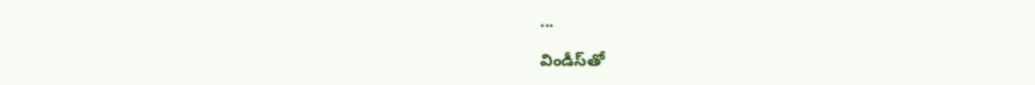...

విండీస్‌తో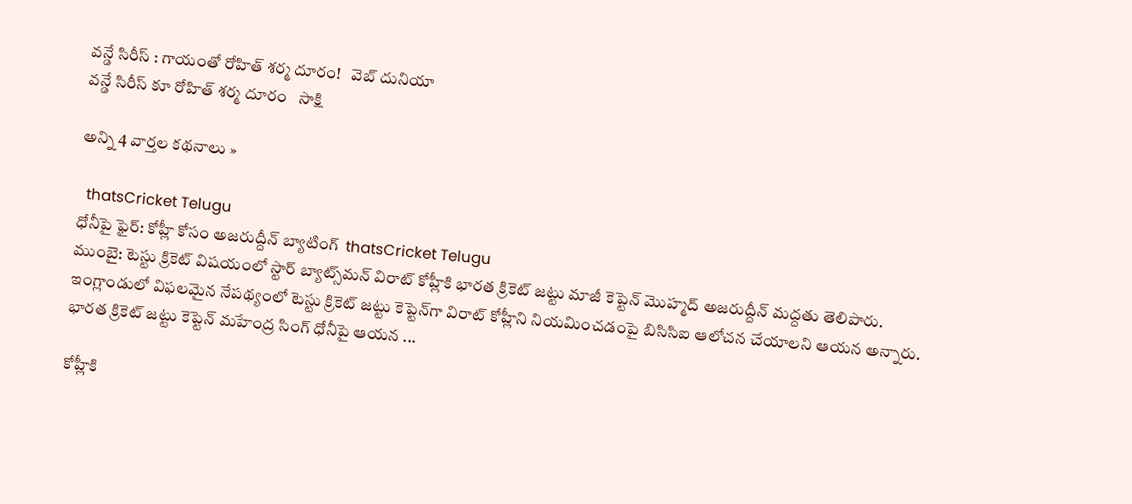వన్డే సిరీస్ : గాయంతో రోహిత్ శర్మ దూరం!   వెబ్ దునియా
వన్డే సిరీస్ కూ రోహిత్ శర్మ దూరం   సాక్షి

అన్ని 4 వార్తల కథనాలు »

  thatsCricket Telugu
ధోనీపై ఫైర్: కోహ్లీ కోసం అజరుద్దీన్ బ్యాటింగ్  thatsCricket Telugu
ముంబై: టెస్టు క్రికెట్ విషయంలో స్టార్ బ్యాట్స్‌మన్ విరాట్ కోహ్లీకి భారత క్రికెట్ జట్టు మాజీ కెప్టెన్ మొహ్మద్ అజరుద్దీన్ మద్దతు తెలిపారు. ఇంగ్లాండులో విఫలమైన నేపథ్యంలో టెస్టు క్రికెట్ జట్టు కెప్టెన్‌గా విరాట్ కోహ్లీని నియమించడంపై బిసిసిఐ ఆలోచన చేయాలని ఆయన అన్నారు. భారత క్రికెట్ జట్టు కెప్టెన్ మహేంద్ర సింగ్ ధోనీపై ఆయన ...

కోహ్లీకి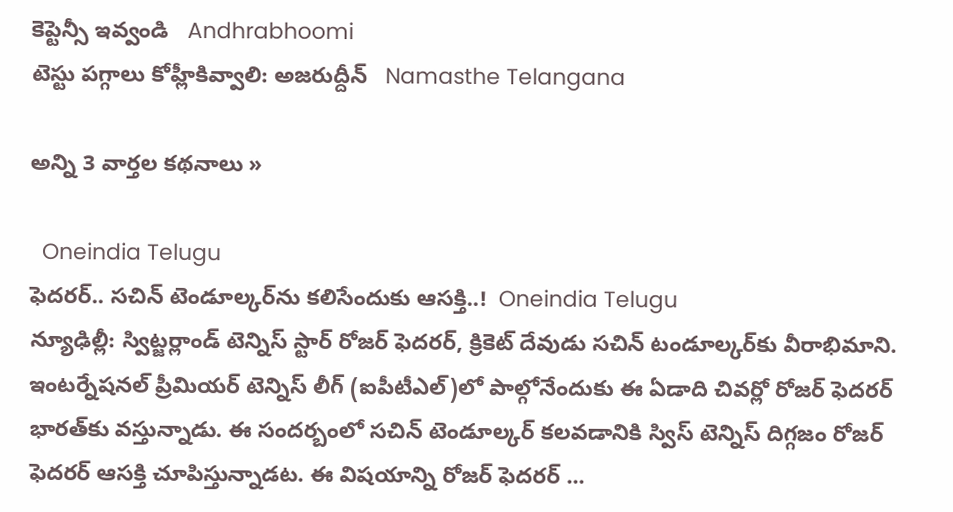కెప్టెన్సీ ఇవ్వండి   Andhrabhoomi
టెస్టు పగ్గాలు కోహ్లీకివ్వాలి: అజరుద్దీన్   Namasthe Telangana

అన్ని 3 వార్తల కథనాలు »

  Oneindia Telugu
ఫెదరర్.. సచిన్ టెండూల్కర్‌‌ను కలిసేందుకు ఆసక్తి..!  Oneindia Telugu
న్యూఢిల్లీ: స్విట్జర్లాండ్ టెన్నిస్ స్టార్ రోజర్ ఫెదరర్, క్రికెట్ దేవుడు సచిన్ టండూల్కర్‌కు వీరాభిమాని. ఇంటర్నేషనల్ ప్రీమియర్ టెన్నిస్ లీగ్ (ఐపీటీఎల్)లో పాల్గోనేందుకు ఈ ఏడాది చివర్లో రోజర్ ఫెదరర్ భారత్‌కు వస్తున్నాడు. ఈ సందర్బంలో సచిన్ టెండూల్కర్ కలవడానికి స్విస్ టెన్నిస్ దిగ్గజం రోజర్ ఫెదరర్ ఆసక్తి చూపిస్తున్నాడట. ఈ విషయాన్ని రోజర్ ఫెదరర్ ...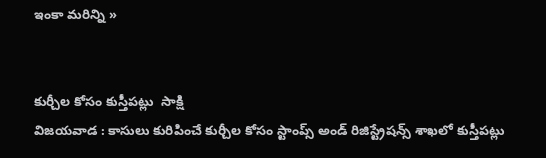ఇంకా మరిన్ని »


కుర్చీల కోసం కుస్తీపట్లు  సాక్షి
విజయవాడ : కాసులు కురిపించే కుర్చీల కోసం స్టాంప్స్ అండ్ రిజిస్ట్రేషన్స్ శాఖలో కుస్తీపట్లు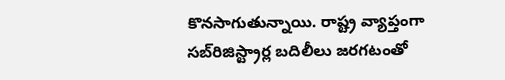కొనసాగుతున్నాయి. రాష్ట్ర వ్యాప్తంగా సబ్‌రిజిస్ట్రార్ల బదిలీలు జరగటంతో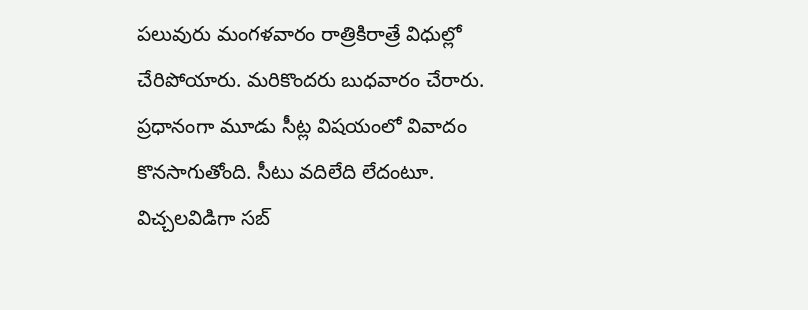పలువురు మంగళవారం రాత్రికిరాత్రే విధుల్లో చేరిపోయారు. మరికొందరు బుధవారం చేరారు. ప్రధానంగా మూడు సీట్ల విషయంలో వివాదం కొనసాగుతోంది. సీటు వదిలేది లేదంటూ.
విచ్చలవిడిగా సబ్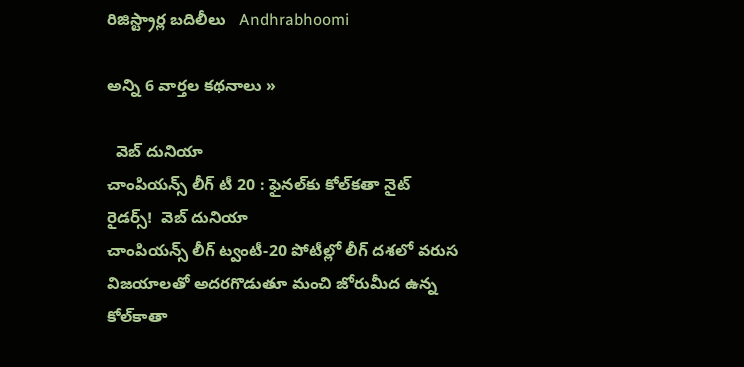రిజిస్ట్రార్ల బదిలీలు   Andhrabhoomi

అన్ని 6 వార్తల కథనాలు »

  వెబ్ దునియా
చాంపియన్స్ లీగ్ టీ 20 : ఫైనల్‌కు కోల్‌కతా నైట్ రైడర్స్!  వెబ్ దునియా
చాంపియన్స్ లీగ్ ట్వంటీ-20 పోటీల్లో లీగ్‌ దశలో వరుస విజయాలతో అదరగొడుతూ మంచి జోరుమీద ఉన్న కోల్‌కాతా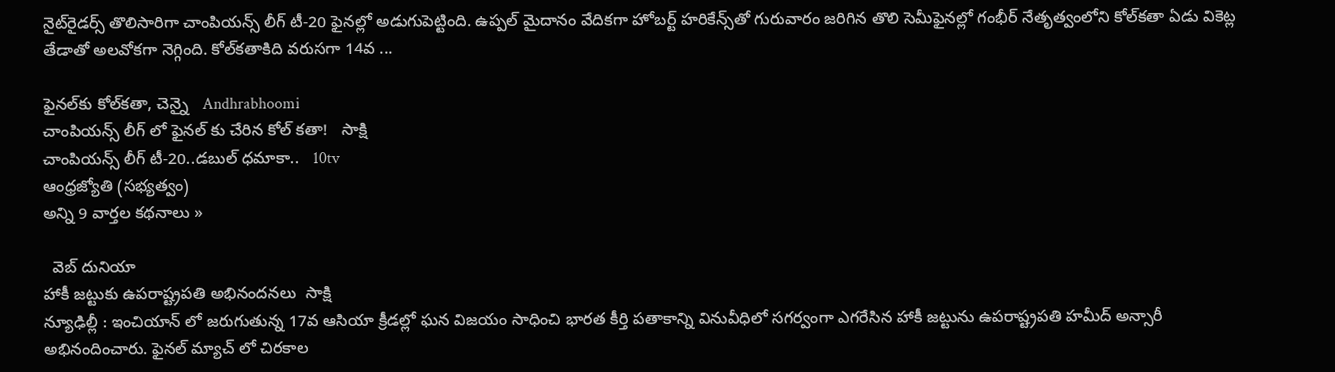నైట్‌రైడర్స్‌ తొలిసారిగా చాంపియన్స్‌ లీగ్‌ టీ-20 ఫైనల్లో అడుగుపెట్టింది. ఉప్పల్‌ మైదానం వేదికగా హోబర్ట్‌ హరికేన్స్‌తో గురువారం జరిగిన తొలి సెమీఫైనల్లో గంభీర్‌ నేతృత్వంలోని కోల్‌కతా ఏడు వికెట్ల తేడాతో అలవోకగా నెగ్గింది. కోల్‌కతాకిది వరుసగా 14వ ...

ఫైనల్‌కు కోల్‌కతా, చెన్నై   Andhrabhoomi
చాంపియన్స్ లీగ్ లో ఫైనల్ కు చేరిన కోల్ కతా!   సాక్షి
చాంపియన్స్ లీగ్ టీ-20..డబుల్ ధమాకా..   10tv
ఆంధ్రజ్యోతి (సభ్యత్వం)
అన్ని 9 వార్తల కథనాలు »

  వెబ్ దునియా
హాకీ జట్టుకు ఉపరాష్ట్రపతి అభినందనలు  సాక్షి
న్యూఢిల్లీ : ఇంచియాన్ లో జరుగుతున్న 17వ ఆసియా క్రీడల్లో ఘన విజయం సాధించి భారత కీర్తి పతాకాన్ని వినువీధిలో సగర్వంగా ఎగరేసిన హాకీ జట్టును ఉపరాష్ట్రపతి హమీద్ అన్సారీ అభినందించారు. ఫైనల్ మ్యాచ్ లో చిరకాల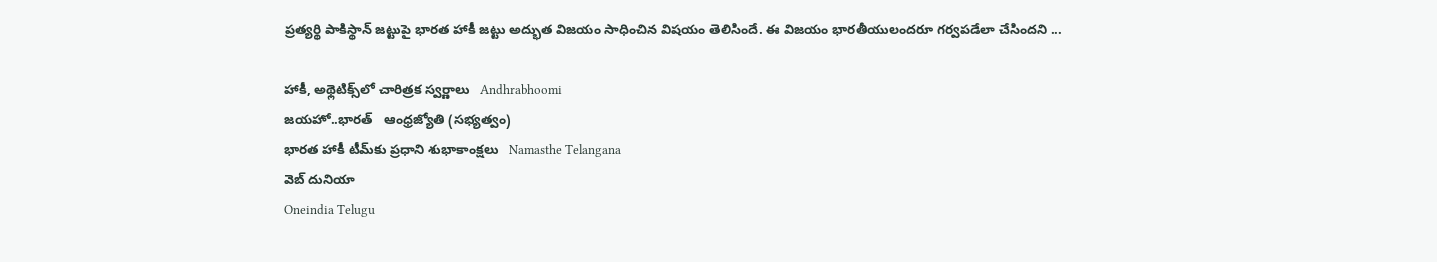ప్రత్యర్థి పాకిస్థాన్ జట్టుపై భారత హాకీ జట్టు అద్భుత విజయం సాధించిన విషయం తెలిసిందే. ఈ విజయం భారతీయులందరూ గర్వపడేలా చేసిందని ...

హాకీ, అథ్లెటిక్స్‌లో చారిత్రక స్వర్ణాలు   Andhrabhoomi
జయహో..భారత్‌   ఆంధ్రజ్యోతి (సభ్యత్వం)
భారత హాకీ టీమ్‌కు ప్రధాని శుభాకాంక్షలు   Namasthe Telangana
వెబ్ దునియా
Oneindia Telugu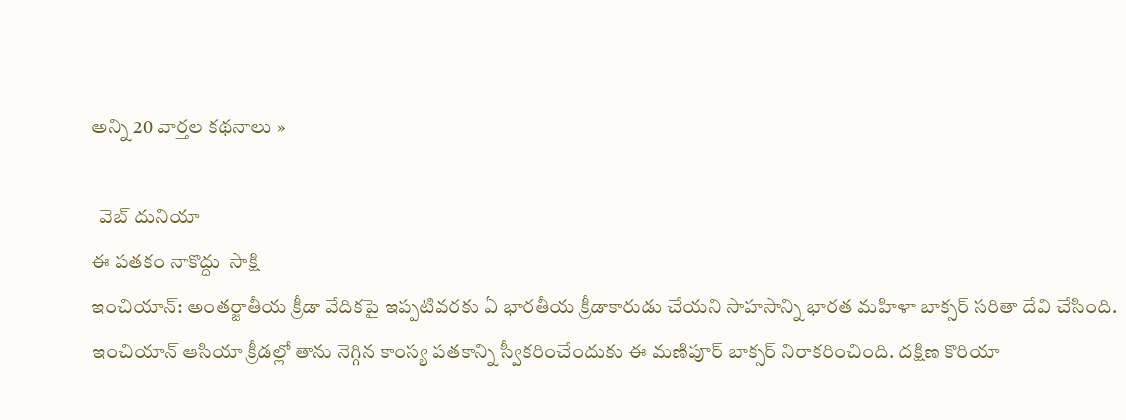అన్ని 20 వార్తల కథనాలు »

  వెబ్ దునియా
ఈ పతకం నాకొద్దు  సాక్షి
ఇంచియాన్: అంతర్జాతీయ క్రీడా వేదికపై ఇప్పటివరకు ఏ భారతీయ క్రీడాకారుడు చేయని సాహసాన్ని భారత మహిళా బాక్సర్ సరితా దేవి చేసింది. ఇంచియాన్ ఆసియా క్రీడల్లో తాను నెగ్గిన కాంస్య పతకాన్ని స్వీకరించేందుకు ఈ మణిపూర్ బాక్సర్ నిరాకరించింది. దక్షిణ కొరియా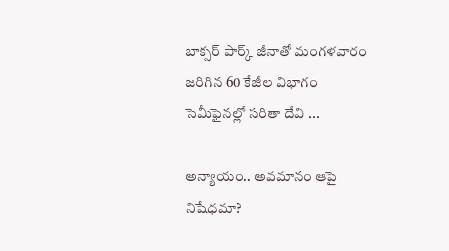బాక్సర్ పార్క్ జీనాతో మంగళవారం జరిగిన 60 కేజీల విభాగం సెమీఫైనల్లో సరితా దేవి ...

అన్యాయం.. అవమానం ఆపై నిషేధమా?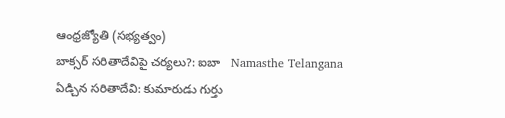ఆంధ్రజ్యోతి (సభ్యత్వం)
బాక్సర్ సరితాదేవిపై చర్యలు?: ఐబా   Namasthe Telangana
ఏడ్చిన సరితాదేవి: కుమారుడు గుర్తు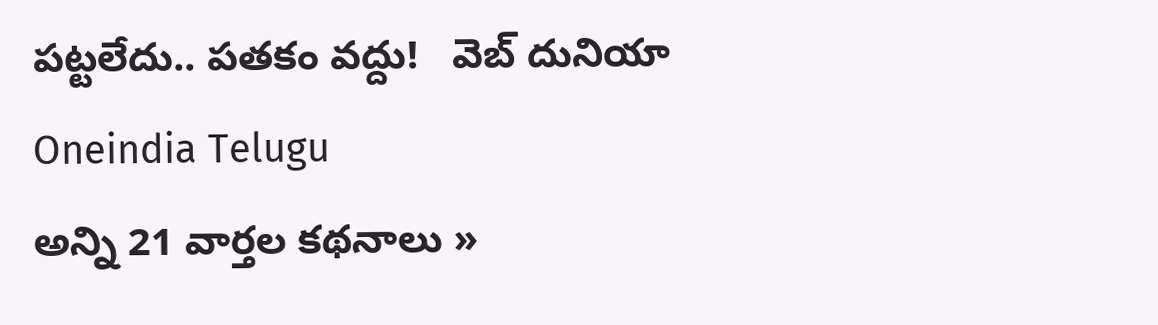పట్టలేదు.. పతకం వద్దు!   వెబ్ దునియా
Oneindia Telugu
అన్ని 21 వార్తల కథనాలు »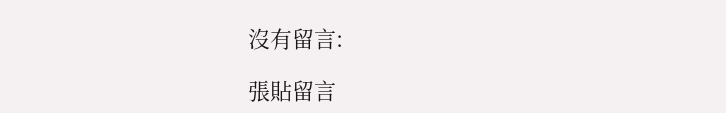沒有留言:

張貼留言